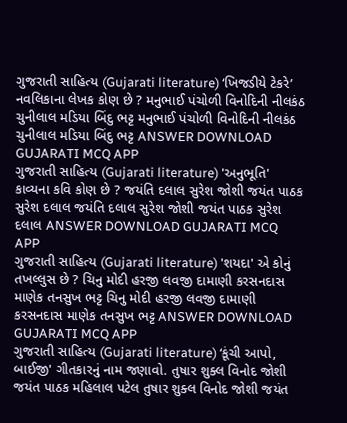ગુજરાતી સાહિત્ય (Gujarati literature) ‘ખિજડીયે ટેકરે’ નવલિકાના લેખક કોણ છે ? મનુભાઈ પંચોળી વિનોદિની નીલકંઠ ચુનીલાલ મડિયા બિંદુ ભટ્ટ મનુભાઈ પંચોળી વિનોદિની નીલકંઠ ચુનીલાલ મડિયા બિંદુ ભટ્ટ ANSWER DOWNLOAD GUJARATI MCQ APP
ગુજરાતી સાહિત્ય (Gujarati literature) 'અનુભૂતિ' કાવ્યના કવિ કોણ છે ? જયંતિ દલાલ સુરેશ જોશી જયંત પાઠક સુરેશ દલાલ જયંતિ દલાલ સુરેશ જોશી જયંત પાઠક સુરેશ દલાલ ANSWER DOWNLOAD GUJARATI MCQ APP
ગુજરાતી સાહિત્ય (Gujarati literature) 'શયદા' એ કોનું તખલ્લુસ છે ? ચિનુ મોદી હરજી લવજી દામાણી કરસનદાસ માણેક તનસુખ ભટ્ટ ચિનુ મોદી હરજી લવજી દામાણી કરસનદાસ માણેક તનસુખ ભટ્ટ ANSWER DOWNLOAD GUJARATI MCQ APP
ગુજરાતી સાહિત્ય (Gujarati literature) ‘કૂંચી આપો, બાઈજી' ગીતકારનું નામ જણાવો. તુષાર શુક્લ વિનોદ જોશી જયંત પાઠક મહિલાલ પટેલ તુષાર શુક્લ વિનોદ જોશી જયંત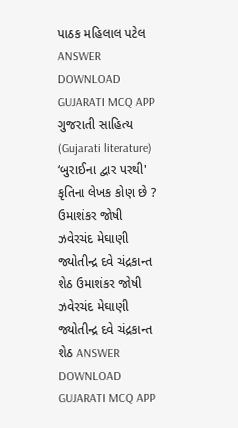પાઠક મહિલાલ પટેલ ANSWER DOWNLOAD GUJARATI MCQ APP
ગુજરાતી સાહિત્ય (Gujarati literature) ‘બુરાઈના દ્વાર પરથી' કૃતિના લેખક કોણ છે ? ઉમાશંકર જોષી ઝવેરચંદ મેઘાણી જ્યોતીન્દ્ર દવે ચંદ્રકાન્ત શેઠ ઉમાશંકર જોષી ઝવેરચંદ મેઘાણી જ્યોતીન્દ્ર દવે ચંદ્રકાન્ત શેઠ ANSWER DOWNLOAD GUJARATI MCQ APP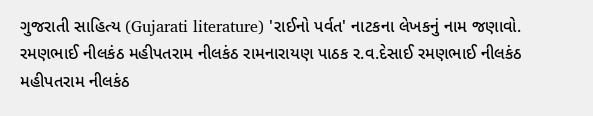ગુજરાતી સાહિત્ય (Gujarati literature) 'રાઈનો પર્વત' નાટકના લેખકનું નામ જણાવો. રમણભાઈ નીલકંઠ મહીપતરામ નીલકંઠ રામનારાયણ પાઠક ર.વ.દેસાઈ રમણભાઈ નીલકંઠ મહીપતરામ નીલકંઠ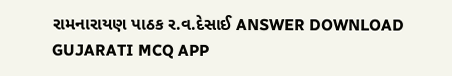રામનારાયણ પાઠક ર.વ.દેસાઈ ANSWER DOWNLOAD GUJARATI MCQ APP